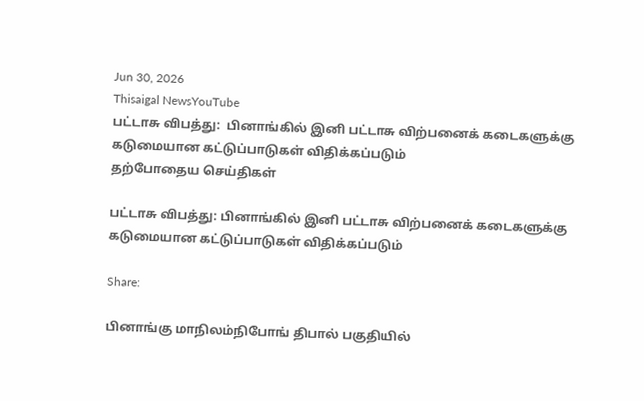Jun 30, 2026
Thisaigal NewsYouTube
பட்டாசு விபத்து:  பினாங்கில் இனி பட்டாசு விற்பனைக் கடைகளுக்கு கடுமையான கட்டுப்பாடுகள் விதிக்கப்படும்
தற்போதைய செய்திகள்

பட்டாசு விபத்து: பினாங்கில் இனி பட்டாசு விற்பனைக் கடைகளுக்கு கடுமையான கட்டுப்பாடுகள் விதிக்கப்படும்

Share:

பினாங்கு மாநிலம்நிபோங் திபால் பகுதியில்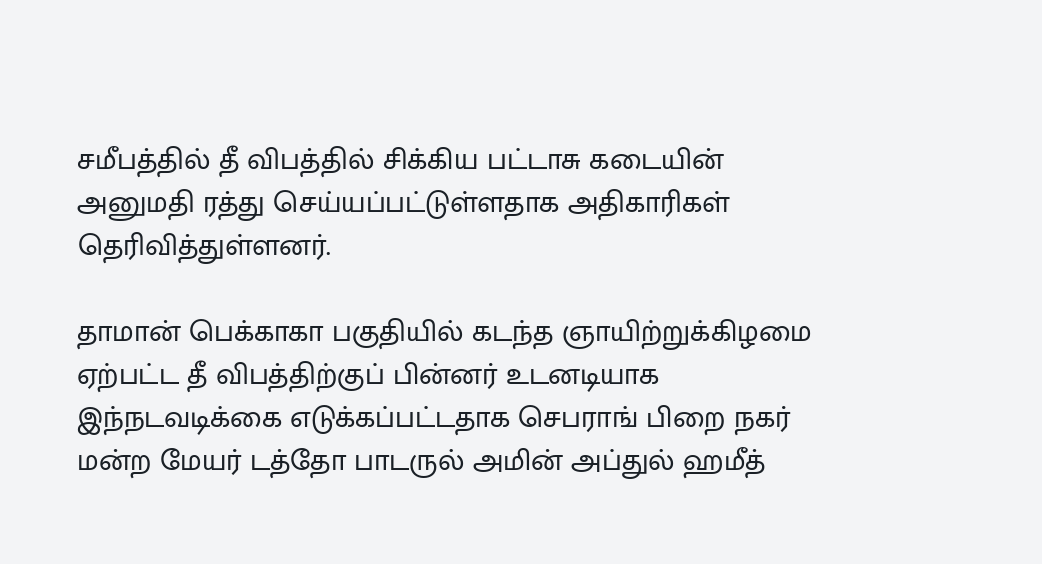சமீபத்தில் தீ விபத்தில் சிக்கிய பட்டாசு கடையின் அனுமதி ரத்து செய்யப்பட்டுள்ளதாக அதிகாரிகள் தெரிவித்துள்ளனர்.

தாமான் பெக்காகா பகுதியில் கடந்த ஞாயிற்றுக்கிழமை ஏற்பட்ட தீ விபத்திற்குப் பின்னர் உடனடியாக இந்நடவடிக்கை எடுக்கப்பட்டதாக செபராங் பிறை நகர் மன்ற மேயர் டத்தோ பாடருல் அமின் அப்துல் ஹமீத்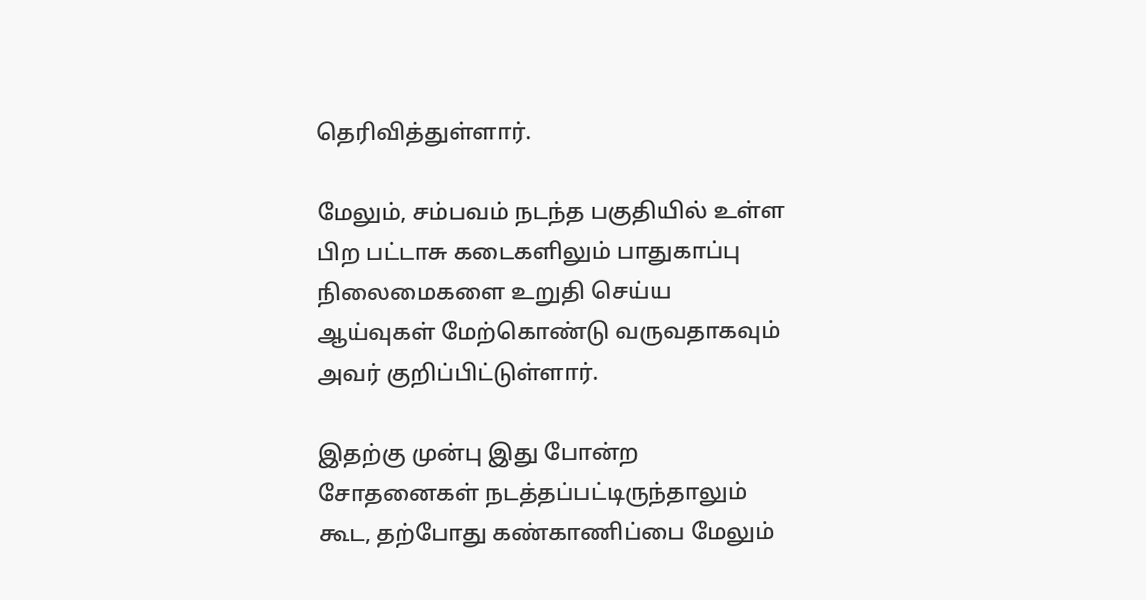தெரிவித்துள்ளார்.

மேலும், சம்பவம் நடந்த பகுதியில் உள்ள பிற பட்டாசு கடைகளிலும் பாதுகாப்பு நிலைமைகளை உறுதி செய்ய ஆய்வுகள் மேற்கொண்டு வருவதாகவும் அவர் குறிப்பிட்டுள்ளார்.

இதற்கு முன்பு இது போன்ற சோதனைகள் நடத்தப்பட்டிருந்தாலும் கூட, தற்போது கண்காணிப்பை மேலும்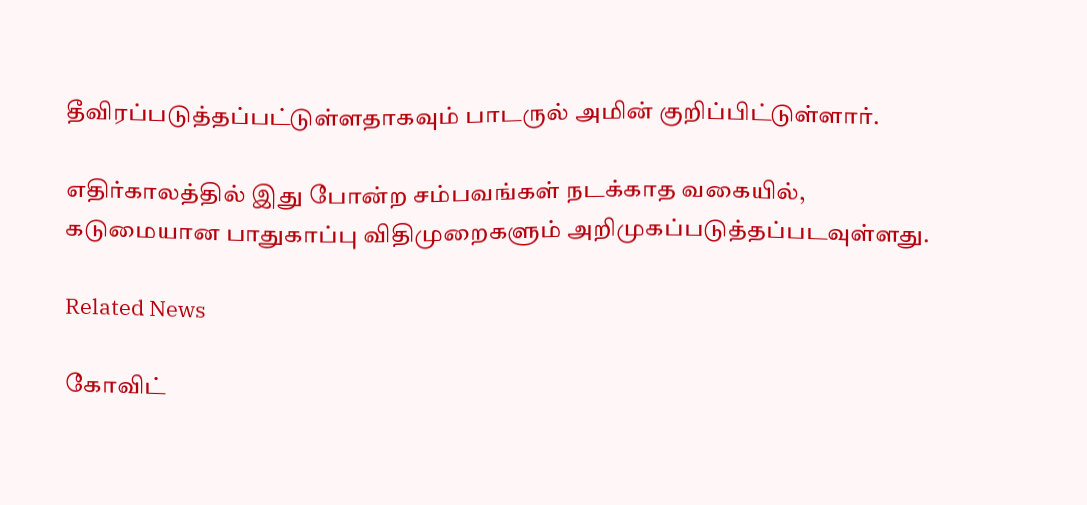தீவிரப்படுத்தப்பட்டுள்ளதாகவும் பாடருல் அமின் குறிப்பிட்டுள்ளார்.

எதிர்காலத்தில் இது போன்ற சம்பவங்கள் நடக்காத வகையில், கடுமையான பாதுகாப்பு விதிமுறைகளும் அறிமுகப்படுத்தப்படவுள்ளது.

Related News

கோவிட்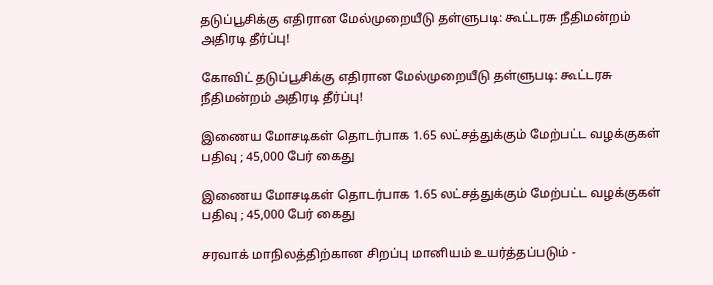தடுப்பூசிக்கு எதிரான மேல்முறையீடு தள்ளுபடி: கூட்டரசு நீதிமன்றம் அதிரடி தீர்ப்பு!

கோவிட் தடுப்பூசிக்கு எதிரான மேல்முறையீடு தள்ளுபடி: கூட்டரசு நீதிமன்றம் அதிரடி தீர்ப்பு!

இணைய மோசடிகள் தொடர்பாக 1.65 லட்சத்துக்கும் மேற்பட்ட வழக்குகள் பதிவு ; 45,000 பேர் கைது

இணைய மோசடிகள் தொடர்பாக 1.65 லட்சத்துக்கும் மேற்பட்ட வழக்குகள் பதிவு ; 45,000 பேர் கைது

சரவாக் மாநிலத்திற்கான சிறப்பு மானியம் உயர்த்தப்படும் -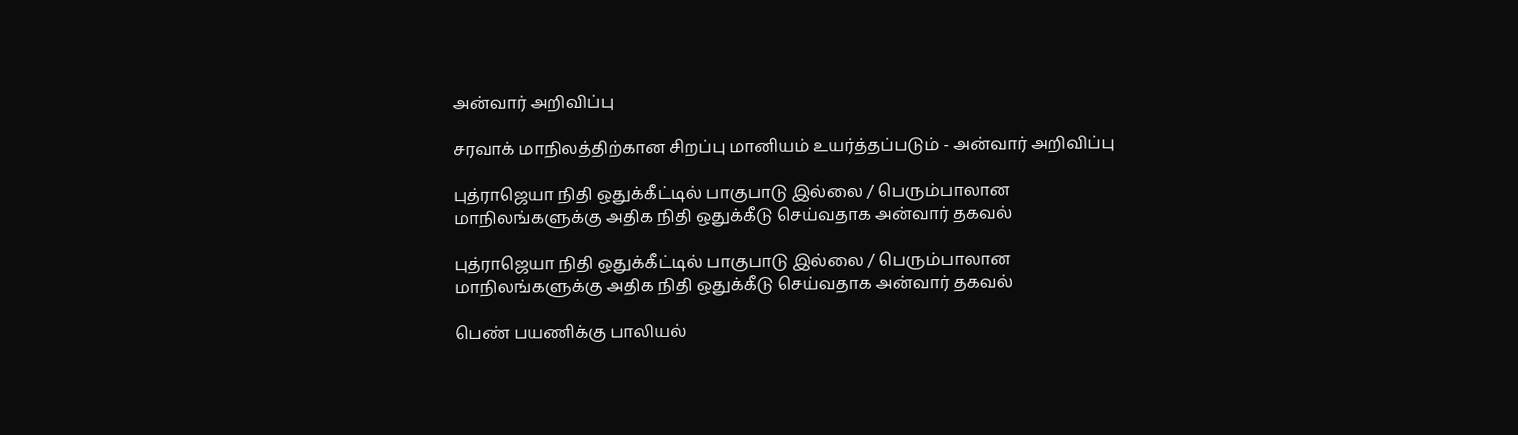அன்வார் அறிவிப்பு

சரவாக் மாநிலத்திற்கான சிறப்பு மானியம் உயர்த்தப்படும் - அன்வார் அறிவிப்பு

புத்ராஜெயா நிதி ஒதுக்கீட்டில் பாகுபாடு இல்லை / பெரும்பாலான மாநிலங்களுக்கு அதிக நிதி ஒதுக்கீடு செய்வதாக அன்வார் தகவல்

புத்ராஜெயா நிதி ஒதுக்கீட்டில் பாகுபாடு இல்லை / பெரும்பாலான மாநிலங்களுக்கு அதிக நிதி ஒதுக்கீடு செய்வதாக அன்வார் தகவல்

பெண் பயணிக்கு பாலியல்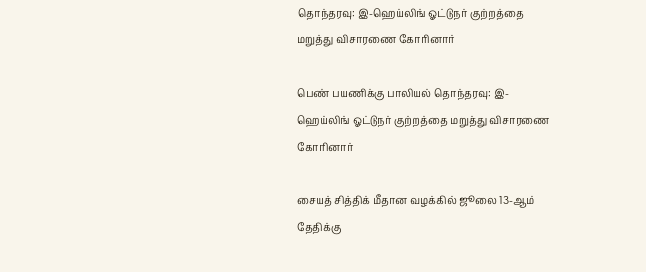தொந்தரவு: இ-ஹெய்லிங் ஓட்டுநர் குற்றத்தை மறுத்து விசாரணை கோரினார்

பெண் பயணிக்கு பாலியல் தொந்தரவு: இ-ஹெய்லிங் ஓட்டுநர் குற்றத்தை மறுத்து விசாரணை கோரினார்

சையத் சித்திக் மீதான வழக்கில் ஜூலை 13-ஆம் தேதிக்கு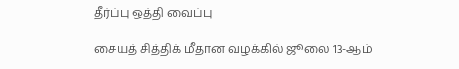தீர்ப்பு ஒத்தி வைப்பு

சையத் சித்திக் மீதான வழக்கில் ஜூலை 13-ஆம்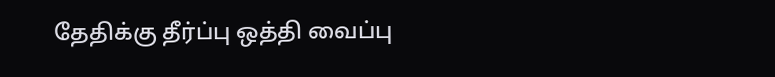தேதிக்கு தீர்ப்பு ஒத்தி வைப்பு